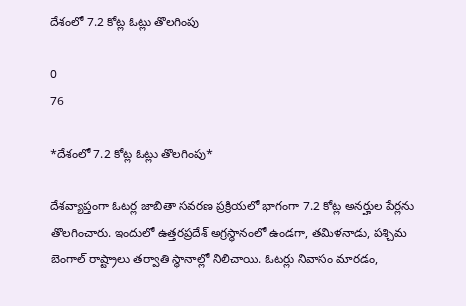దేశంలో 7.2 కోట్ల ఓట్లు తొలగింపు

0
76

*దేశంలో 7.2 కోట్ల ఓట్లు తొలగింపు*

దేశవ్యాప్తంగా ఓటర్ల జాబితా సవరణ ప్రక్రియలో భాగంగా 7.2 కోట్ల అనర్హుల పేర్లను తొలగించారు. ఇందులో ఉత్తరప్రదేశ్ అగ్రస్థానంలో ఉండగా, తమిళనాడు, పశ్చిమ బెంగాల్ రాష్ట్రాలు తర్వాతి స్థానాల్లో నిలిచాయి. ఓటర్లు నివాసం మారడం,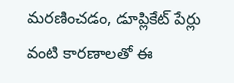మరణించడం, డూప్లికేట్ పేర్లు వంటి కారణాలతో ఈ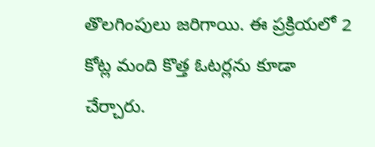తొలగింపులు జరిగాయి. ఈ ప్రక్రియలో 2 కోట్ల మంది కొత్త ఓటర్లను కూడా చేర్చారు.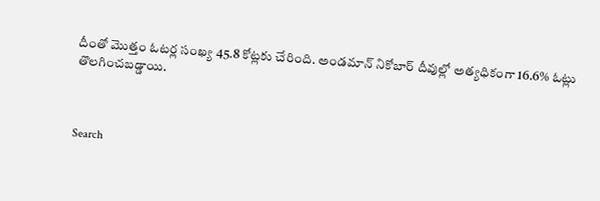దీంతో మొత్తం ఓటర్ల సంఖ్య 45.8 కోట్లకు చేరింది. అండమాన్ నికోబార్ దీవుల్లో అత్యధికంగా 16.6% ఓట్లు తొలగించబడ్డాయి.



Search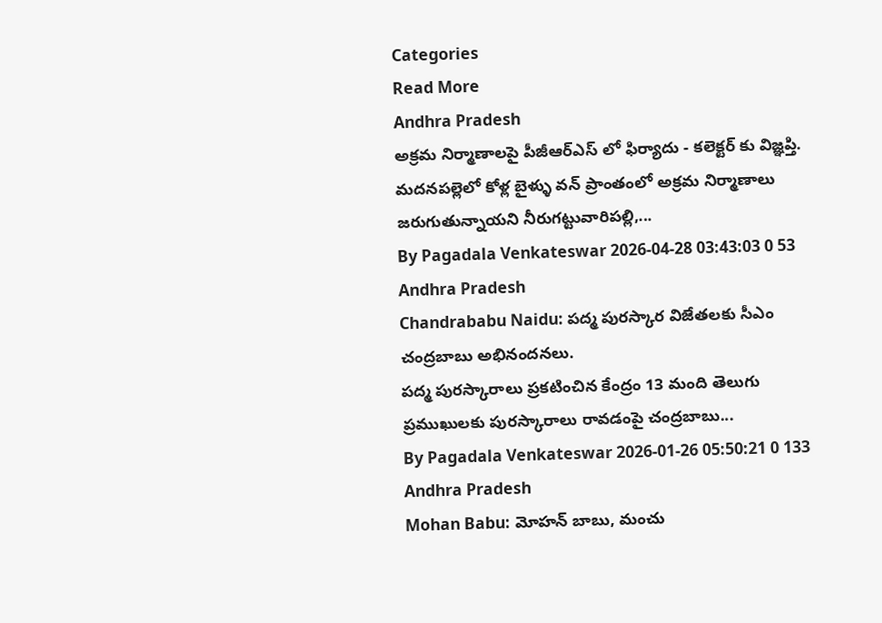Categories
Read More
Andhra Pradesh
అక్రమ నిర్మాణాలపై పీజీఆర్ఎస్ లో ఫిర్యాదు - కలెక్టర్ కు విజ్ఞప్తి.
మదనపల్లెలో కోళ్ల బైళ్ళు వన్ ప్రాంతంలో అక్రమ నిర్మాణాలు జరుగుతున్నాయని నీరుగట్టువారిపల్లి,...
By Pagadala Venkateswar 2026-04-28 03:43:03 0 53
Andhra Pradesh
Chandrababu Naidu: పద్మ పురస్కార విజేతలకు సీఎం చంద్రబాబు అభినందనలు.
పద్మ పురస్కారాలు ప్రకటించిన కేంద్రం 13 మంది తెలుగు ప్రముఖులకు పురస్కారాలు రావడంపై చంద్రబాబు...
By Pagadala Venkateswar 2026-01-26 05:50:21 0 133
Andhra Pradesh
Mohan Babu: మోహన్ బాబు, మంచు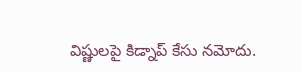విష్ణులపై కిడ్నాప్ కేసు నమోదు.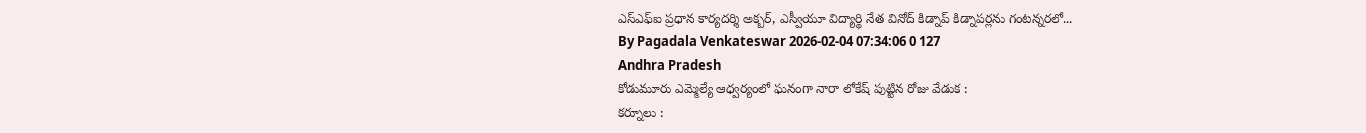ఎస్ఎఫ్ఐ ప్రధాన కార్యదర్శి అక్బర్, ఎస్వీయూ విద్యార్థి నేత వినోద్ కిడ్నాప్ కిడ్నాపర్లను గంటన్నరలో...
By Pagadala Venkateswar 2026-02-04 07:34:06 0 127
Andhra Pradesh
కోడుమూరు ఎమ్మెల్యే ఆధ్వర్యంలో ఘనంగా నారా లోకేష్ పుట్టిన రోజు వేడుక :
కర్నూలు :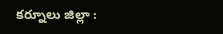కర్నూలు జిల్లా :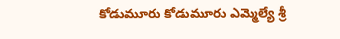కోడుమూరు కోడుమూరు ఎమ్మెల్యే శ్రీ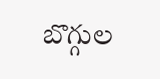బొగ్గుల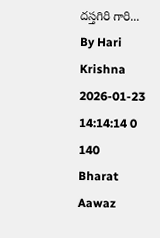దస్తగిరి గారి...
By Hari Krishna 2026-01-23 14:14:14 0 140
Bharat Aawaz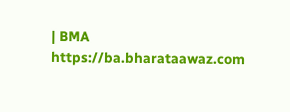| BMA https://ba.bharataawaz.com